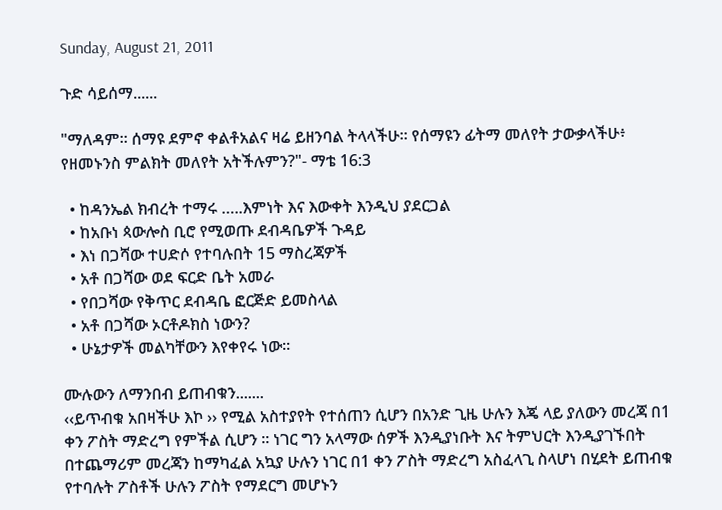Sunday, August 21, 2011

ጉድ ሳይሰማ......

"ማለዳም። ሰማዩ ደምኖ ቀልቶአልና ዛሬ ይዘንባል ትላላችሁ። የሰማዩን ፊትማ መለየት ታውቃላችሁ፥ የዘመኑንስ ምልክት መለየት አትችሉምን?"- ማቴ 16:3

  • ከዳንኤል ክብረት ተማሩ …..እምነት እና እውቀት እንዲህ ያደርጋል
  • ከአቡነ ጳውሎስ ቢሮ የሚወጡ ደብዳቤዎች ጉዳይ
  • እነ በጋሻው ተሀድሶ የተባሉበት 15 ማስረጃዎች
  • አቶ በጋሻው ወደ ፍርድ ቤት አመራ
  • የበጋሻው የቅጥር ደብዳቤ ፎርጅድ ይመስላል
  • አቶ በጋሻው ኦርቶዶክስ ነውን?
  • ሁኔታዎች መልካቸውን እየቀየሩ ነው፡፡

ሙሉውን ለማንበብ ይጠብቁን.......
‹‹ይጥብቁ አበዛችሁ እኮ ›› የሚል አስተያየት የተሰጠን ሲሆን በአንድ ጊዜ ሁሉን እጄ ላይ ያለውን መረጃ በ1 ቀን ፖስት ማድረግ የምችል ሲሆን ፡፡ ነገር ግን አላማው ሰዎች እንዲያነቡት እና ትምህርት እንዲያገኙበት በተጨማሪም መረጃን ከማካፈል አኳያ ሁሉን ነገር በ1 ቀን ፖስት ማድረግ አስፈላጊ ስላሆነ በሂደት ይጠብቁ የተባሉት ፖስቶች ሁሉን ፖስት የማደርግ መሆኑን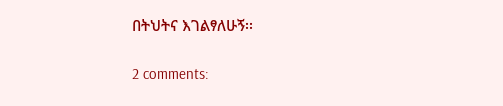በትህትና እገልፃለሁኝ፡፡

2 comments: